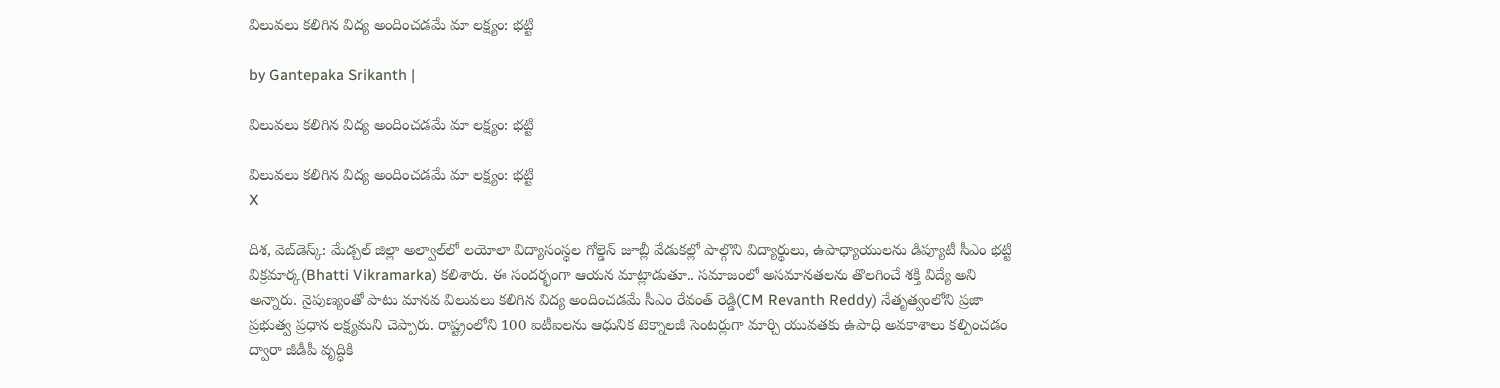విలువలు కలిగిన విద్య అందించడమే మా లక్ష్యం: భట్టి

by Gantepaka Srikanth |

విలువలు కలిగిన విద్య అందించడమే మా లక్ష్యం: భట్టి

విలువలు కలిగిన విద్య అందించడమే మా లక్ష్యం: భట్టి
X

దిశ, వెబ్‌డెస్క్: మేడ్చల్ జిల్లా అల్వాల్‌లో లయోలా విద్యాసంస్థల గోల్డెన్ జూబ్లీ వేడుకల్లో పాల్గొని విద్యార్థులు, ఉపాధ్యాయులను డిప్యూటీ సీఎం భట్టి విక్రమార్క(Bhatti Vikramarka) కలిశారు. ఈ సందర్భంగా ఆయన మాట్లాడుతూ.. సమాజంలో అసమానతలను తొలగించే శక్తి విద్యే అని అన్నారు. నైపుణ్యంతో పాటు మానవ విలువలు కలిగిన విద్య అందించడమే సీఎం రేవంత్ రెడ్డి(CM Revanth Reddy) నేతృత్వంలోని ప్రజా ప్రభుత్వ ప్రధాన లక్ష్యమని చెప్పారు. రాష్ట్రంలోని 100 ఐటీఐలను ఆధునిక టెక్నాలజీ సెంటర్లుగా మార్చి యువతకు ఉపాధి అవకాశాలు కల్పించడం ద్వారా జీడీపీ వృద్ధికి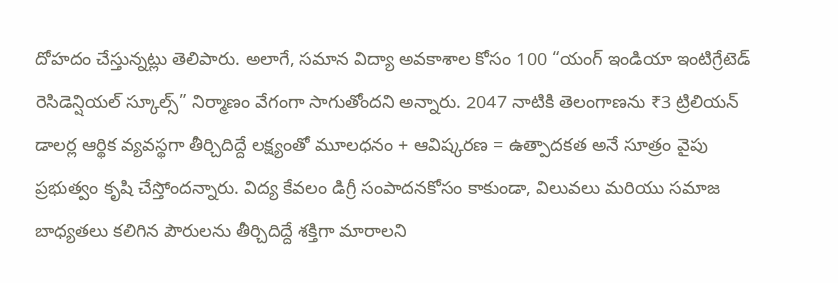దోహదం చేస్తున్నట్లు తెలిపారు. అలాగే, సమాన విద్యా అవకాశాల కోసం 100 “యంగ్ ఇండియా ఇంటిగ్రేటెడ్ రెసిడెన్షియల్ స్కూల్స్” నిర్మాణం వేగంగా సాగుతోందని అన్నారు. 2047 నాటికి తెలంగాణను ₹3 ట్రిలియన్ డాలర్ల ఆర్థిక వ్యవస్థగా తీర్చిదిద్దే లక్ష్యంతో మూలధనం + ఆవిష్కరణ = ఉత్పాదకత అనే సూత్రం వైపు ప్రభుత్వం కృషి చేస్తోందన్నారు. విద్య కేవలం డిగ్రీ సంపాదనకోసం కాకుండా, విలువలు మరియు సమాజ బాధ్యతలు కలిగిన పౌరులను తీర్చిదిద్దే శక్తిగా మారాలని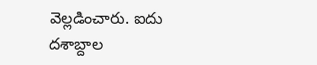వెల్లడించారు. ఐదు దశాబ్దాల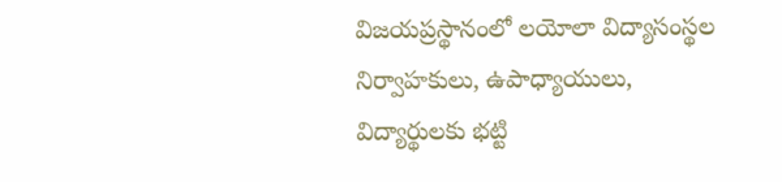విజయప్రస్థానంలో లయోలా విద్యాసంస్థల నిర్వాహకులు, ఉపాధ్యాయులు, విద్యార్థులకు భట్టి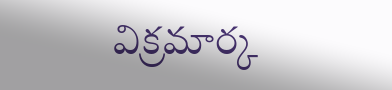విక్రమార్క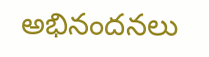అభినందనలు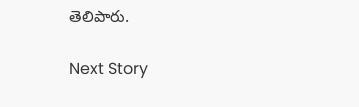తెలిపారు.

Next Story